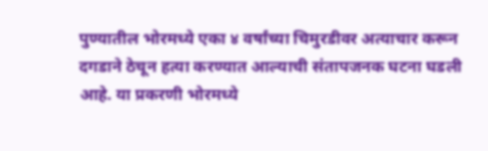पुण्यातील भोरमध्ये एका ४ वर्षांच्या चिमुरडीवर अत्याचार करून दगडाने ठेचून हत्या करण्यात आल्याची संतापजनक घटना घडली आहे. या प्रकरणी भोरमध्ये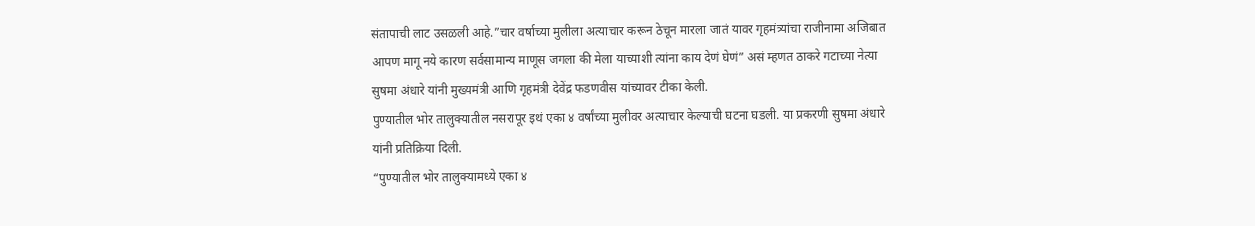संतापाची लाट उसळली आहे.”चार वर्षाच्या मुलीला अत्याचार करून ठेचून मारला जातं यावर गृहमंत्र्यांचा राजीनामा अजिबात आपण मागू नये कारण सर्वसामान्य माणूस जगला की मेला याच्याशी त्यांना काय देणं घेणं” असं म्हणत ठाकरे गटाच्या नेत्या सुषमा अंधारे यांनी मुख्यमंत्री आणि गृहमंत्री देवेंद्र फडणवीस यांच्यावर टीका केली.
पुण्यातील भोर तालुक्यातील नसरापूर इथं एका ४ वर्षांच्या मुलीवर अत्याचार केल्याची घटना घडली. या प्रकरणी सुषमा अंधारे यांनी प्रतिक्रिया दिली.
“पुण्यातील भोर तालुक्यामध्ये एका ४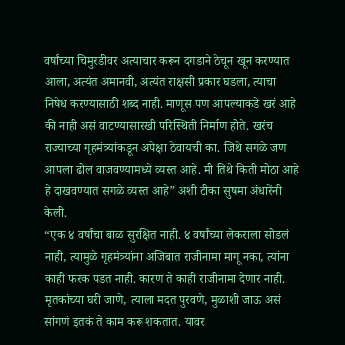वर्षांच्या चिमुरडीवर अत्याचार करून दगडाने ठेचून खून करण्यात आला, अत्यंत अमानवी, अत्यंत राक्षसी प्रकार घडला, त्याचा निषेध करण्यासाठी शब्द नाही. माणूस पण आपल्याकडे खरं आहे की नाही असं वाटण्यासारखी परिस्थिती निर्माण होते. खरंच राज्याच्या गृहमंत्र्यांकडून अपेक्षा ठेवायची का. जिथे सगळे जण आपला ढोल वाजवण्यामध्ये व्यस्त आहे. मी तिथे किती मोठा आहे हे दाखवण्यात सगळे व्यस्त आहे” अशी टीका सुषमा अंधारेंनी केली.
“एक ४ वर्षांचा बाळ सुरक्षित नाही. ४ वर्षांच्या लेकराला सोडलं नाही, त्यामुळे गृहमंत्र्यांना अजिबात राजीनामा मागू नका, त्यांना काही फरक पडत नाही. कारण ते काही राजीनामा देणार नाही. मृतकांच्या घरी जाणे, त्याला मदत पुरवणे, मुळाशी जाऊ असं सांगणं इतकं ते काम करू शकतात. यावर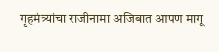गृहमंत्र्यांचा राजीनामा अजिबात आपण मागू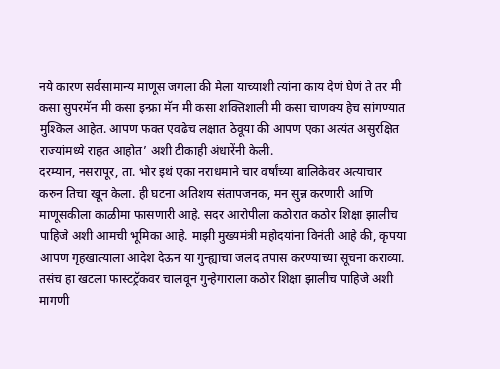नये कारण सर्वसामान्य माणूस जगला की मेला याच्याशी त्यांना काय देणं घेणं ते तर मी कसा सुपरमॅन मी कसा इन्फ्रा मॅन मी कसा शक्तिशाली मी कसा चाणक्य हेच सांगण्यात मुश्किल आहेत. आपण फक्त एवढेच लक्षात ठेवूया की आपण एका अत्यंत असुरक्षित राज्यांमध्ये राहत आहोत’ अशी टीकाही अंधारेंनी केली.
दरम्यान, नसरापूर, ता. भोर इथं एका नराधमाने चार वर्षांच्या बालिकेवर अत्याचार करुन तिचा खून केला. ही घटना अतिशय संतापजनक, मन सुन्न करणारी आणि माणूसकीला काळीमा फासणारी आहे. सदर आरोपीला कठोरात कठोर शिक्षा झालीच पाहिजे अशी आमची भूमिका आहे. माझी मुख्यमंत्री महोदयांना विनंती आहे की, कृपया आपण गृहखात्याला आदेश देऊन या गुन्ह्याचा जलद तपास करण्याच्या सूचना कराव्या. तसंच हा खटला फास्टट्रॅकवर चालवून गुन्हेगाराला कठोर शिक्षा झालीच पाहिजे अशी मागणी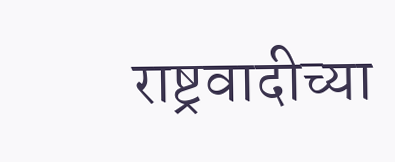राष्ट्रवादीच्या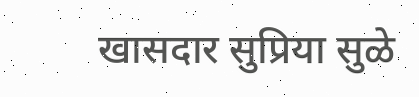खासदार सुप्रिया सुळे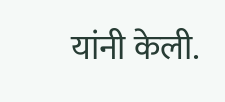यांनी केली.